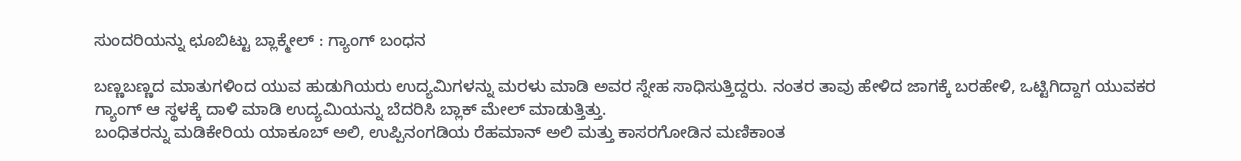ಸುಂದರಿಯನ್ನು ಛೂಬಿಟ್ಟು ಬ್ಲಾಕ್ಮೇಲ್ : ಗ್ಯಾಂಗ್ ಬಂಧನ

ಬಣ್ಣಬಣ್ಣದ ಮಾತುಗಳಿಂದ ಯುವ ಹುಡುಗಿಯರು ಉದ್ಯಮಿಗಳನ್ನು ಮರಳು ಮಾಡಿ ಅವರ ಸ್ನೇಹ ಸಾಧಿಸುತ್ತಿದ್ದರು. ನಂತರ ತಾವು ಹೇಳಿದ ಜಾಗಕ್ಕೆ ಬರಹೇಳಿ, ಒಟ್ಟಿಗಿದ್ದಾಗ ಯುವಕರ ಗ್ಯಾಂಗ್ ಆ ಸ್ಥಳಕ್ಕೆ ದಾಳಿ ಮಾಡಿ ಉದ್ಯಮಿಯನ್ನು ಬೆದರಿಸಿ ಬ್ಲಾಕ್ ಮೇಲ್ ಮಾಡುತ್ತಿತ್ತು.
ಬಂಧಿತರನ್ನು ಮಡಿಕೇರಿಯ ಯಾಕೂಬ್ ಅಲಿ, ಉಪ್ಪಿನಂಗಡಿಯ ರೆಹಮಾನ್ ಅಲಿ ಮತ್ತು ಕಾಸರಗೋಡಿನ ಮಣಿಕಾಂತ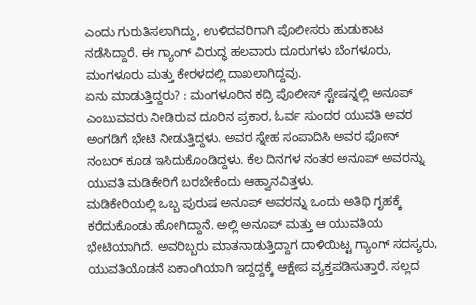ಎಂದು ಗುರುತಿಸಲಾಗಿದ್ದು, ಉಳಿದವರಿಗಾಗಿ ಪೊಲೀಸರು ಹುಡುಕಾಟ ನಡೆಸಿದ್ದಾರೆ. ಈ ಗ್ಯಾಂಗ್ ವಿರುದ್ಧ ಹಲವಾರು ದೂರುಗಳು ಬೆಂಗಳೂರು, ಮಂಗಳೂರು ಮತ್ತು ಕೇರಳದಲ್ಲಿ ದಾಖಲಾಗಿದ್ದವು.
ಏನು ಮಾಡುತ್ತಿದ್ದರು? : ಮಂಗಳೂರಿನ ಕದ್ರಿ ಪೊಲೀಸ್ ಸ್ಟೇಷನ್ನಲ್ಲಿ ಅನೂಪ್ ಎಂಬುವವರು ನೀಡಿರುವ ದೂರಿನ ಪ್ರಕಾರ, ಓರ್ವ ಸುಂದರ ಯುವತಿ ಅವರ ಅಂಗಡಿಗೆ ಭೇಟಿ ನೀಡುತ್ತಿದ್ದಳು. ಅವರ ಸ್ನೇಹ ಸಂಪಾದಿಸಿ ಅವರ ಫೋನ್ ನಂಬರ್ ಕೂಡ ಇಸಿದುಕೊಂಡಿದ್ದಳು. ಕೆಲ ದಿನಗಳ ನಂತರ ಅನೂಪ್ ಅವರನ್ನು ಯುವತಿ ಮಡಿಕೇರಿಗೆ ಬರಬೇಕೆಂದು ಆಹ್ವಾನವಿತ್ತಳು.
ಮಡಿಕೇರಿಯಲ್ಲಿ ಒಬ್ಬ ಪುರುಷ ಅನೂಪ್ ಅವರನ್ನು ಒಂದು ಅತಿಥಿ ಗೃಹಕ್ಕೆ ಕರೆದುಕೊಂಡು ಹೋಗಿದ್ದಾನೆ. ಅಲ್ಲಿ ಅನೂಪ್ ಮತ್ತು ಆ ಯುವತಿಯ ಭೇಟಿಯಾಗಿದೆ. ಅವರಿಬ್ಬರು ಮಾತನಾಡುತ್ತಿದ್ದಾಗ ದಾಳಿಯಿಟ್ಟ ಗ್ಯಾಂಗ್ ಸದಸ್ಯರು, ಯುವತಿಯೊಡನೆ ಏಕಾಂಗಿಯಾಗಿ ಇದ್ದದ್ದಕ್ಕೆ ಆಕ್ಷೇಪ ವ್ಯಕ್ತಪಡಿಸುತ್ತಾರೆ. ಸಲ್ಲದ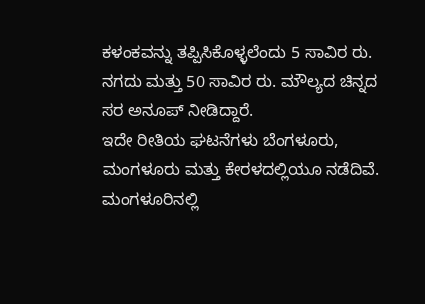ಕಳಂಕವನ್ನು ತಪ್ಪಿಸಿಕೊಳ್ಳಲೆಂದು 5 ಸಾವಿರ ರು. ನಗದು ಮತ್ತು 50 ಸಾವಿರ ರು. ಮೌಲ್ಯದ ಚಿನ್ನದ ಸರ ಅನೂಪ್ ನೀಡಿದ್ದಾರೆ.
ಇದೇ ರೀತಿಯ ಘಟನೆಗಳು ಬೆಂಗಳೂರು, ಮಂಗಳೂರು ಮತ್ತು ಕೇರಳದಲ್ಲಿಯೂ ನಡೆದಿವೆ. ಮಂಗಳೂರಿನಲ್ಲಿ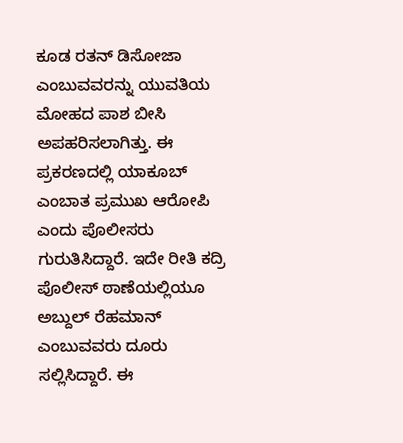ಕೂಡ ರತನ್ ಡಿಸೋಜಾ ಎಂಬುವವರನ್ನು ಯುವತಿಯ ಮೋಹದ ಪಾಶ ಬೀಸಿ ಅಪಹರಿಸಲಾಗಿತ್ತು. ಈ ಪ್ರಕರಣದಲ್ಲಿ ಯಾಕೂಬ್ ಎಂಬಾತ ಪ್ರಮುಖ ಆರೋಪಿ ಎಂದು ಪೊಲೀಸರು ಗುರುತಿಸಿದ್ದಾರೆ. ಇದೇ ರೀತಿ ಕದ್ರಿ ಪೊಲೀಸ್ ಠಾಣೆಯಲ್ಲಿಯೂ ಅಬ್ದುಲ್ ರೆಹಮಾನ್ ಎಂಬುವವರು ದೂರು ಸಲ್ಲಿಸಿದ್ದಾರೆ. ಈ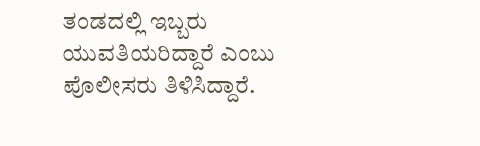ತಂಡದಲ್ಲಿ ಇಬ್ಬರು ಯುವತಿಯರಿದ್ದಾರೆ ಎಂಬು ಪೊಲೀಸರು ತಿಳಿಸಿದ್ದಾರೆ.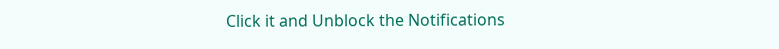Click it and Unblock the Notifications